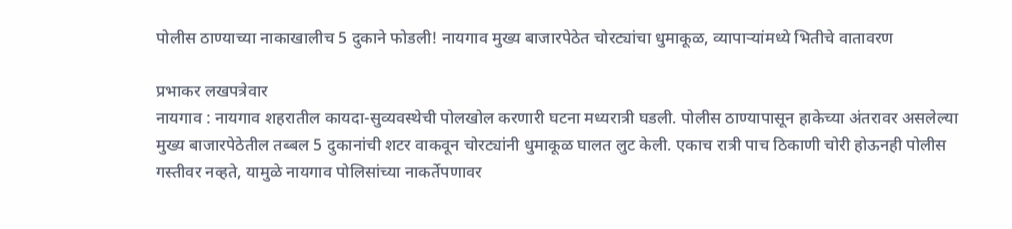पोलीस ठाण्याच्या नाकाखालीच 5 दुकाने फोडली! नायगाव मुख्य बाजारपेठेत चोरट्यांचा धुमाकूळ, व्यापाऱ्यांमध्ये भितीचे वातावरण

प्रभाकर लखपत्रेवार
नायगाव : नायगाव शहरातील कायदा-सुव्यवस्थेची पोलखोल करणारी घटना मध्यरात्री घडली. पोलीस ठाण्यापासून हाकेच्या अंतरावर असलेल्या मुख्य बाजारपेठेतील तब्बल 5 दुकानांची शटर वाकवून चोरट्यांनी धुमाकूळ घालत लुट केली. एकाच रात्री पाच ठिकाणी चोरी होऊनही पोलीस गस्तीवर नव्हते, यामुळे नायगाव पोलिसांच्या नाकर्तेपणावर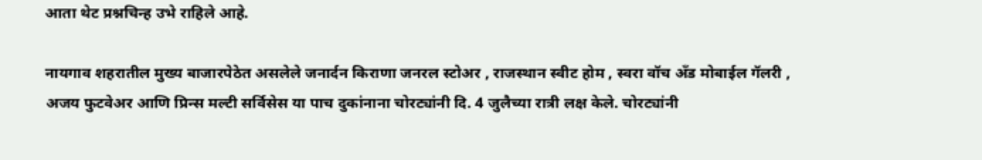आता थेट प्रश्नचिन्ह उभे राहिले आहे.

नायगाव शहरातील मुख्य बाजारपेठेत असलेले जनार्दन किराणा जनरल स्टोअर , राजस्थान स्वीट होम , स्वरा वॉच अँड मोबाईल गॅलरी , अजय फुटवेअर आणि प्रिन्स मल्टी सर्विसेस या पाच दुकांनाना चोरट्यांनी दि. 4 जुलैच्या रात्री लक्ष केले. चोरट्यांनी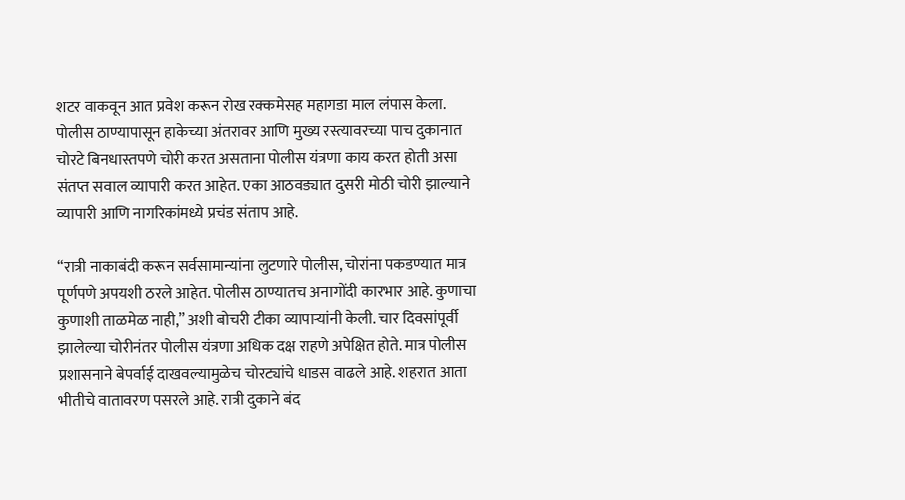शटर वाकवून आत प्रवेश करून रोख रक्कमेसह महागडा माल लंपास केला. पोलीस ठाण्यापासून हाकेच्या अंतरावर आणि मुख्य रस्त्यावरच्या पाच दुकानात चोरटे बिनधास्तपणे चोरी करत असताना पोलीस यंत्रणा काय करत होती असा संतप्त सवाल व्यापारी करत आहेत. एका आठवड्यात दुसरी मोठी चोरी झाल्याने व्यापारी आणि नागरिकांमध्ये प्रचंड संताप आहे.

“रात्री नाकाबंदी करून सर्वसामान्यांना लुटणारे पोलीस, चोरांना पकडण्यात मात्र पूर्णपणे अपयशी ठरले आहेत. पोलीस ठाण्यातच अनागोंदी कारभार आहे. कुणाचा कुणाशी ताळमेळ नाही,” अशी बोचरी टीका व्यापाऱ्यांनी केली. चार दिवसांपूर्वी झालेल्या चोरीनंतर पोलीस यंत्रणा अधिक दक्ष राहणे अपेक्षित होते. मात्र पोलीस प्रशासनाने बेपर्वाई दाखवल्यामुळेच चोरट्यांचे धाडस वाढले आहे. शहरात आता भीतीचे वातावरण पसरले आहे. रात्री दुकाने बंद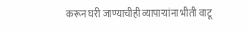करून घरी जाण्याचीही व्यापाऱ्यांना भीती वाटू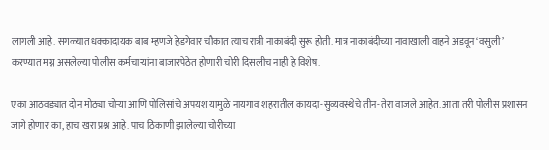लागली आहे. सगळ्यात धक्कादायक बाब म्हणजे हेडगेवार चौकात त्याच रात्री नाकाबंदी सुरू होती. मात्र नाकाबंदीच्या नावाखाली वाहने अडवून ‘वसुली’ करण्यात मग्न असलेल्या पोलीस कर्मचाऱ्यांना बाजारपेठेत होणारी चोरी दिसलीच नाही हे विशेष.

एका आठवड्यात दोन मोठ्या चोऱ्या आणि पोलिसांचे अपयश यामुळे नायगाव शहरातील कायदा-सुव्यवस्थेचे तीन-तेरा वाजले आहेत. आता तरी पोलीस प्रशासन जागे होणार का, हाच खरा प्रश्न आहे. पाच ठिकाणी झालेल्या चोरीच्या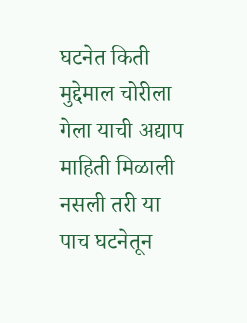घटनेत किती मुद्देमाल चोरीला गेला याची अद्याप माहिती मिळाली नसली तरी या पाच घटनेतून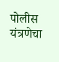पोलीस यंत्रणेचा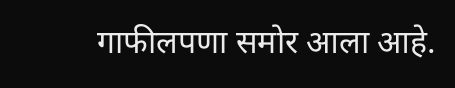गाफीलपणा समोर आला आहे.